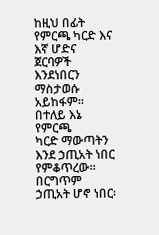ከዚህ በፊት የምርጫ ካርድ እና እኛ ሆድና
ጀርባዎች እንደነበርን ማስታወሱ አይከፋም፡፡ በተለይ እኔ የምርጫ
ካርድ ማውጣትን እንደ ኃጢአት ነበር የምቆጥረው፡፡ በርግጥም ኃጢአት ሆኖ ነበር፡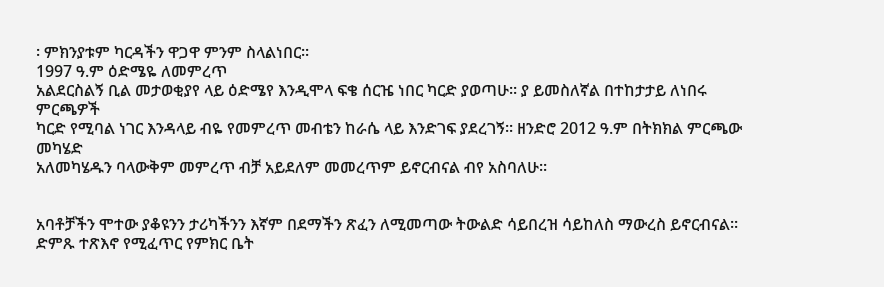፡ ምክንያቱም ካርዳችን ዋጋዋ ምንም ስላልነበር፡፡
1997 ዓ.ም ዕድሜዬ ለመምረጥ
አልደርስልኝ ቢል መታወቂያየ ላይ ዕድሜየ እንዲሞላ ፍቄ ሰርዤ ነበር ካርድ ያወጣሁ፡፡ ያ ይመስለኛል በተከታታይ ለነበሩ ምርጫዎች
ካርድ የሚባል ነገር እንዳላይ ብዬ የመምረጥ መብቴን ከራሴ ላይ እንድገፍ ያደረገኝ፡፡ ዘንድሮ 2012 ዓ.ም በትክክል ምርጫው መካሄድ
አለመካሄዱን ባላውቅም መምረጥ ብቻ አይደለም መመረጥም ይኖርብናል ብየ አስባለሁ፡፡


አባቶቻችን ሞተው ያቆዩንን ታሪካችንን እኛም በደማችን ጽፈን ለሚመጣው ትውልድ ሳይበረዝ ሳይከለስ ማውረስ ይኖርብናል፡፡
ድምጹ ተጽእኖ የሚፈጥር የምክር ቤት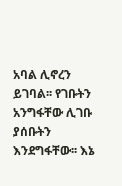አባል ሊኖረን ይገባል፡፡ የገቡትን አንግፋቸው ሊገቡ ያሰቡትን እንደግፋቸው፡፡ እኔ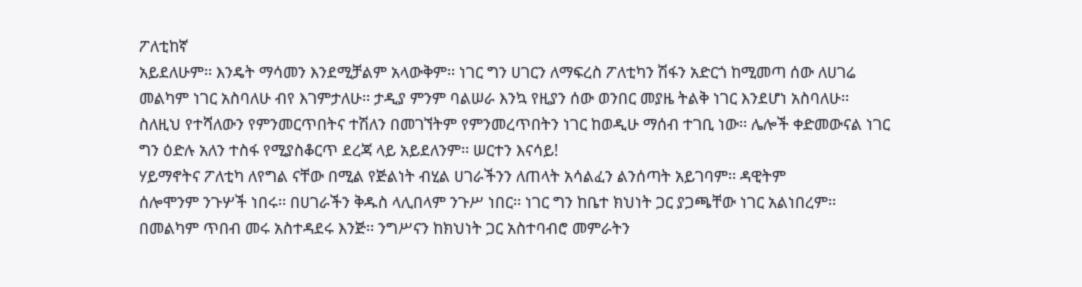ፖለቲከኛ
አይደለሁም፡፡ እንዴት ማሳመን እንደሚቻልም አላውቅም፡፡ ነገር ግን ሀገርን ለማፍረስ ፖለቲካን ሽፋን አድርጎ ከሚመጣ ሰው ለሀገሬ
መልካም ነገር አስባለሁ ብየ እገምታለሁ፡፡ ታዲያ ምንም ባልሠራ እንኳ የዚያን ሰው ወንበር መያዜ ትልቅ ነገር እንደሆነ አስባለሁ፡፡
ስለዚህ የተሻለውን የምንመርጥበትና ተሽለን በመገኘትም የምንመረጥበትን ነገር ከወዲሁ ማሰብ ተገቢ ነው፡፡ ሌሎች ቀድመውናል ነገር
ግን ዕድሉ አለን ተስፋ የሚያስቆርጥ ደረጃ ላይ አይደለንም፡፡ ሠርተን እናሳይ!
ሃይማኖትና ፖለቲካ ለየግል ናቸው በሚል የጅልነት ብሂል ሀገራችንን ለጠላት አሳልፈን ልንሰጣት አይገባም፡፡ ዳዊትም
ሰሎሞንም ንጉሦች ነበሩ፡፡ በሀገራችን ቅዱስ ላሊበላም ንጉሥ ነበር፡፡ ነገር ግን ከቤተ ክህነት ጋር ያጋጫቸው ነገር አልነበረም፡፡
በመልካም ጥበብ መሩ አስተዳደሩ እንጅ፡፡ ንግሥናን ከክህነት ጋር አስተባብሮ መምራትን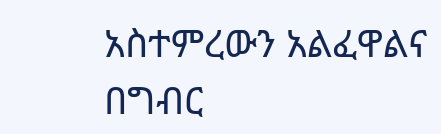አስተምረውን አልፈዋልና በግብር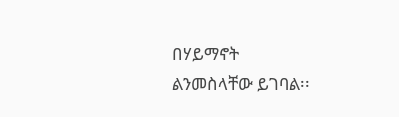በሃይማኖት
ልንመስላቸው ይገባል፡፡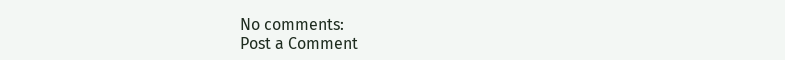No comments:
Post a Comment